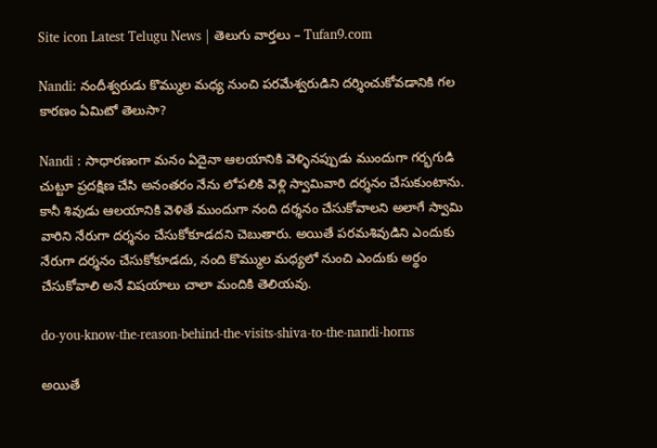Site icon Latest Telugu News | తెలుగు వార్తలు – Tufan9.com

Nandi: నందీశ్వరుడు కొమ్ముల మధ్య నుంచి పరమేశ్వరుడిని దర్శించుకోవడానికి గల కారణం ఏమిటో తెలుసా?

Nandi : సాధారణంగా మనం ఏదైనా ఆలయానికి వెళ్ళినప్పుడు ముందుగా గర్భగుడి చుట్టూ ప్రదక్షిణ చేసి అనంతరం నేను లోపలికి వెళ్లి స్వామివారి దర్శనం చేసుకుంటాను. కానీ శివుడు ఆలయానికి వెళితే ముందుగా నంది దర్శనం చేసుకోవాలని అలాగే స్వామి వారిని నేరుగా దర్శనం చేసుకోకూడదని చెబుతారు. అయితే పరమశివుడిని ఎందుకు నేరుగా దర్శనం చేసుకోకూడదు, నంది కొమ్ముల మధ్యలో నుంచి ఎందుకు అర్థం చేసుకోవాలి అనే విషయాలు చాలా మందికి తెలియవు.

do-you-know-the-reason-behind-the-visits-shiva-to-the-nandi-horns

అయితే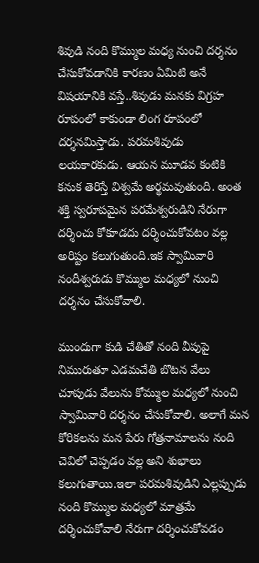శివుడి నంది కొమ్ముల మధ్య నుంచి దర్శనం చేసుకోవడానికి కారణం ఏమిటి అనే విషయానికి వస్తే..శివుడు మనకు విగ్రహ రూపంలో కాకుండా లింగ రూపంలో దర్శనమిస్తాడు. పరమశివుడు లయకారకుడు. ఆయన మూడవ కంటికి కనుక తెరిస్తే విశ్వమే అర్థమవుతుంది. అంత శక్తి స్వరూపమైన పరమేశ్వరుడిని నేరుగా దర్శించు కోకూడదు దర్శించుకోవటం వల్ల అరిష్టం కలుగుతుంది.ఇక స్వామివారి నందీశ్వరుడు కొమ్ముల మధ్యలో నుంచి దర్శనం చేసుకోవాలి.

ముందుగా కుడి చేతితో నంది వీపుపై నిమురుతూ ఎడమచేతి బొటన వేలు చూపుడు వేలును కోమ్ముల మధ్యలో నుంచి స్వామివారి దర్శనం చేసుకోవాలి. అలాగే మన కోరికలను మన పేరు గోత్రనామాలను నంది చెవిలో చెప్పడం వల్ల అని శుభాలు కలుగుతాయి.ఇలా పరమశివుడిని ఎల్లప్పుడు నంది కొమ్ముల మధ్యలో మాత్రమే దర్శించుకోవాలి నేరుగా దర్శించుకోవడం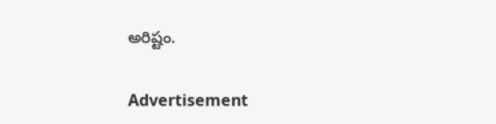అరిష్టం.

Advertisement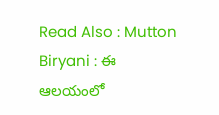Read Also : Mutton Biryani : ఈ ఆలయంలో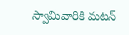స్వామివారికి మటన్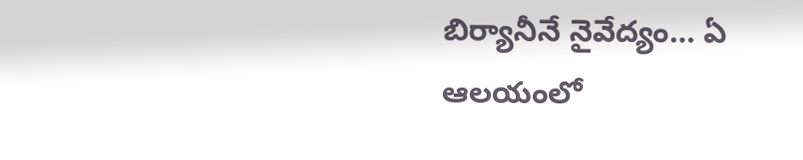బిర్యానీనే నైవేద్యం… ఏ ఆలయంలో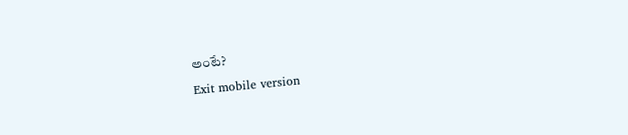అంటే?

Exit mobile version